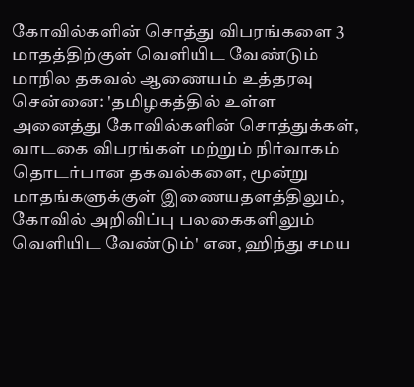கோவில்களின் சொத்து விபரங்களை 3 மாதத்திற்குள் வெளியிட வேண்டும் மாநில தகவல் ஆணையம் உத்தரவு
சென்னை: 'தமிழகத்தில் உள்ள அனைத்து கோவில்களின் சொத்துக்கள், வாடகை விபரங்கள் மற்றும் நிர்வாகம் தொடர்பான தகவல்களை, மூன்று மாதங்களுக்குள் இணையதளத்திலும், கோவில் அறிவிப்பு பலகைகளிலும் வெளியிட வேண்டும்' என, ஹிந்து சமய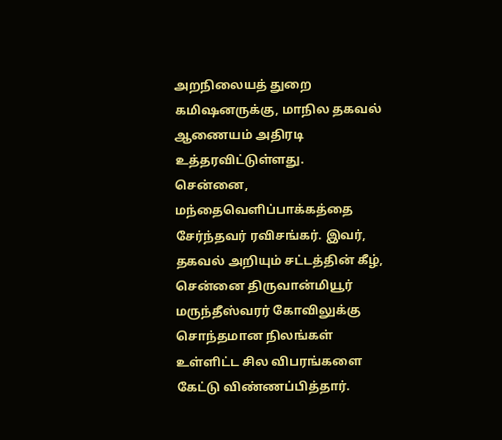அறநிலையத் துறை கமிஷனருக்கு, மாநில தகவல் ஆணையம் அதிரடி உத்தரவிட்டுள்ளது.
சென்னை, மந்தைவெளிப்பாக்கத்தை சேர்ந்தவர் ரவிசங்கர். இவர், தகவல் அறியும் சட்டத்தின் கீழ், சென்னை திருவான்மியூர் மருந்தீஸ்வரர் கோவிலுக்கு சொந்தமான நிலங்கள் உள்ளிட்ட சில விபரங்களை கேட்டு விண்ணப்பித்தார்.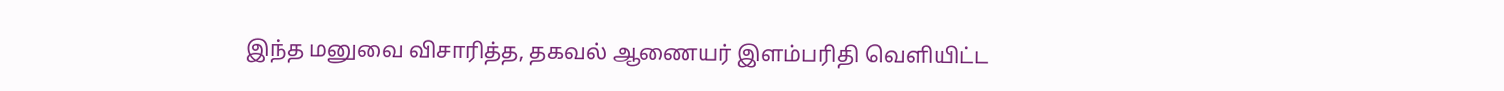இந்த மனுவை விசாரித்த, தகவல் ஆணையர் இளம்பரிதி வெளியிட்ட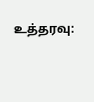உத்தரவு: